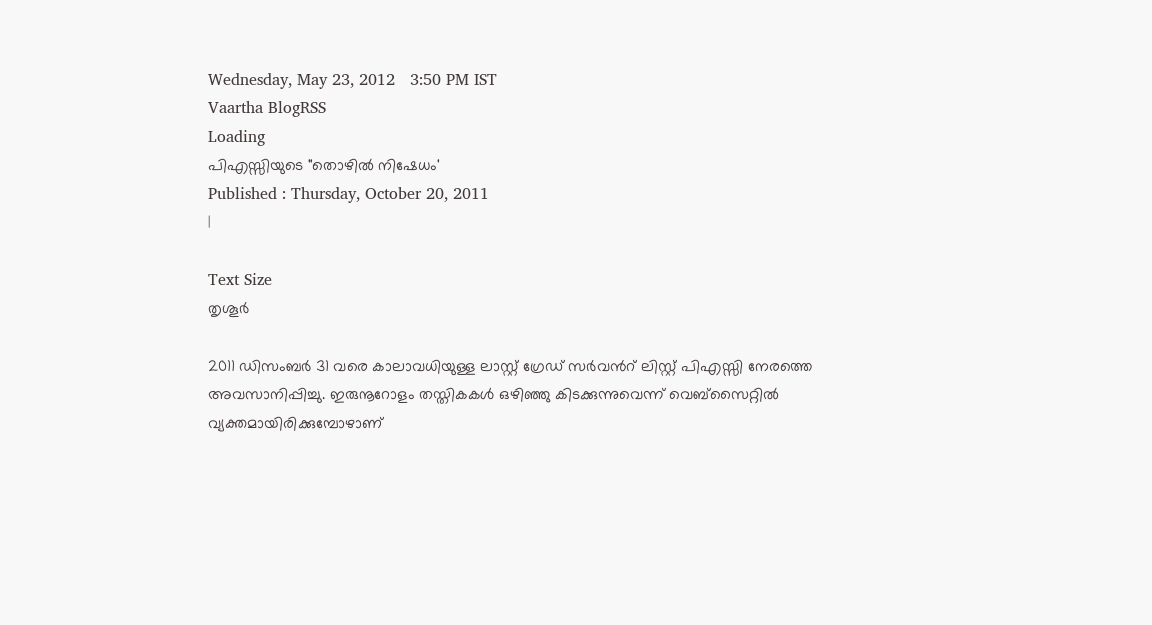Wednesday, May 23, 2012   3:50 PM IST
Vaartha BlogRSS
Loading
പിഎസ്സിയുടെ "തൊഴില്‍ നിഷേധം'
Published : Thursday, October 20, 2011
|

Text Size
തൃശൂര്‍

2011 ഡിസംബര്‍ 31 വരെ കാലാവധിയുള്ള ലാസ്റ്റ് ഗ്രേഡ് സര്‍വന്‍റ് ലിസ്റ്റ് പിഎസ്സി നേരത്തെ അവസാനിപ്പിച്ചു. ഇരുനൂറോളം തസ്തികകള്‍ ഒഴിഞ്ഞു കിടക്കുന്നുവെന്ന് വെബ്സൈറ്റില്‍ വ്യക്തമായിരിക്കുമ്പോഴാണ്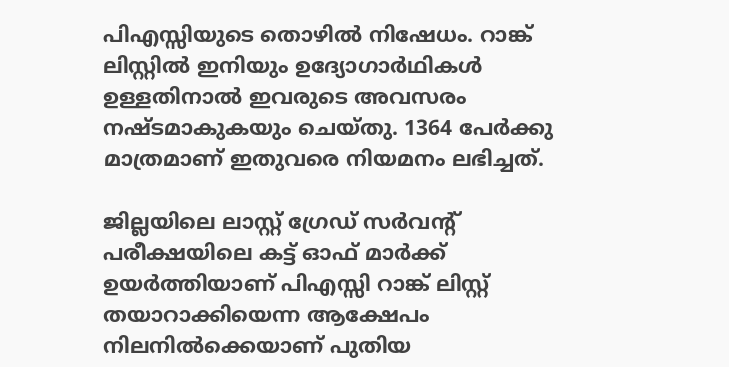പിഎസ്സിയുടെ തൊഴില്‍ നിഷേധം. റാങ്ക് ലിസ്റ്റില്‍ ഇനിയും ഉദ്യോഗാര്‍ഥികള്‍ ഉള്ളതിനാല്‍ ഇവരുടെ അവസരം നഷ്ടമാകുകയും ചെയ്തു. 1364 പേര്‍ക്കു മാത്രമാണ് ഇതുവരെ നിയമനം ലഭിച്ചത്.

ജില്ലയിലെ ലാസ്റ്റ് ഗ്രേഡ് സര്‍വന്‍റ് പരീക്ഷയിലെ കട്ട് ഓഫ് മാര്‍ക്ക് ഉയര്‍ത്തിയാണ് പിഎസ്സി റാങ്ക് ലിസ്റ്റ് തയാറാക്കിയെന്ന ആക്ഷേപം നിലനില്‍ക്കെയാണ് പുതിയ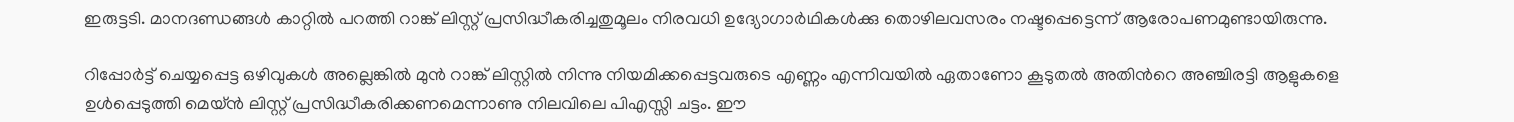ഇരുട്ടടി. മാനദണ്ഡങ്ങള്‍ കാറ്റില്‍ പറത്തി റാങ്ക് ലിസ്റ്റ് പ്രസിദ്ധീകരിച്ചതുമൂലം നിരവധി ഉദ്യോഗാര്‍ഥികള്‍ക്കു തൊഴിലവസരം നഷ്ടപ്പെട്ടെന്ന് ആരോപണമുണ്ടായിരുന്നു.

റിപ്പോര്‍ട്ട് ചെയ്യപ്പെട്ട ഒഴിവുകള്‍ അല്ലെങ്കില്‍ മുന്‍ റാങ്ക് ലിസ്റ്റില്‍ നിന്നു നിയമിക്കപ്പെട്ടവരുടെ എണ്ണം എന്നിവയില്‍ ഏതാണോ കൂടുതല്‍ അതിന്‍റെ അഞ്ചിരട്ടി ആളുകളെ ഉള്‍പ്പെടുത്തി മെയ്ന്‍ ലിസ്റ്റ് പ്രസിദ്ധീകരിക്കണമെന്നാണു നിലവിലെ പിഎസ്സി ചട്ടം. ഈ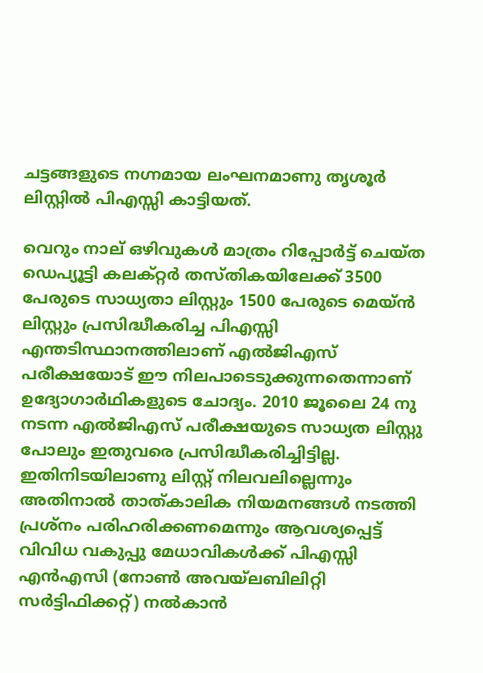ചട്ടങ്ങളുടെ നഗ്നമായ ലംഘനമാണു തൃശൂര്‍ ലിസ്റ്റില്‍ പിഎസ്സി കാട്ടിയത്.

വെറും നാല് ഒഴിവുകള്‍ മാത്രം റിപ്പോര്‍ട്ട് ചെയ്ത ഡെപ്യൂട്ടി കലക്റ്റര്‍ തസ്തികയിലേക്ക് 3500 പേരുടെ സാധ്യതാ ലിസ്റ്റും 1500 പേരുടെ മെയ്ന്‍ ലിസ്റ്റും പ്രസിദ്ധീകരിച്ച പിഎസ്സി എന്തടിസ്ഥാനത്തിലാണ് എല്‍ജിഎസ് പരീക്ഷയോട് ഈ നിലപാടെടുക്കുന്നതെന്നാണ് ഉദ്യോഗാര്‍ഥികളുടെ ചോദ്യം. 2010 ജൂലൈ 24 നു നടന്ന എല്‍ജിഎസ് പരീക്ഷയുടെ സാധ്യത ലിസ്റ്റു പോലും ഇതുവരെ പ്രസിദ്ധീകരിച്ചിട്ടില്ല. ഇതിനിടയിലാണു ലിസ്റ്റ് നിലവലില്ലെന്നും അതിനാല്‍ താത്കാലിക നിയമനങ്ങള്‍ നടത്തി പ്രശ്നം പരിഹരിക്കണമെന്നും ആവശ്യപ്പെട്ട് വിവിധ വകുപ്പു മേധാവികള്‍ക്ക് പിഎസ്സി എന്‍എസി (നോണ്‍ അവയ്ലബിലിറ്റി സര്‍ട്ടിഫിക്കറ്റ്) നല്‍കാന്‍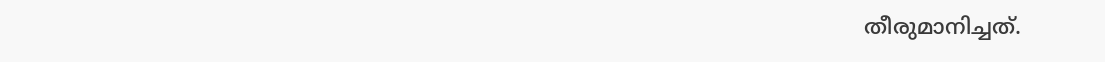തീരുമാനിച്ചത്.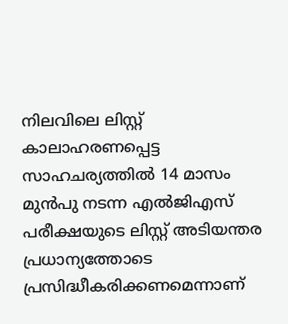നിലവിലെ ലിസ്റ്റ് കാലാഹരണപ്പെട്ട സാഹചര്യത്തില്‍ 14 മാസം മുന്‍പു നടന്ന എല്‍ജിഎസ് പരീക്ഷയുടെ ലിസ്റ്റ് അടിയന്തര പ്രധാന്യത്തോടെ പ്രസിദ്ധീകരിക്കണമെന്നാണ്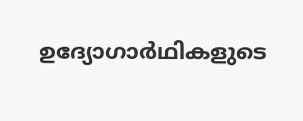ഉദ്യോഗാര്‍ഥികളുടെ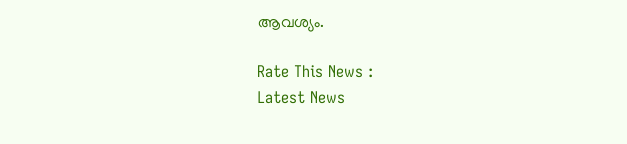ആവശ്യം.

Rate This News :
Latest News